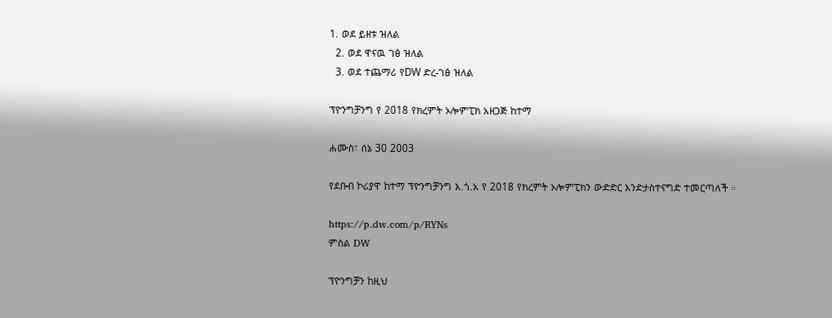1. ወደ ይዘቱ ዝለል
  2. ወደ ዋናዉ ገፅ ዝለል
  3. ወደ ተጨማሪ የDW ድረ-ገፅ ዝለል

ፕዮንግቻንግ የ 2018 የክረምት ኦሎምፒክ አዘጋጅ ከተማ

ሐሙስ፣ ሰኔ 30 2003

የደቡብ ኮሪያዋ ከተማ ፕዮንግቻንግ እ.ጎ.አ የ 2018 የክረምት ኦሎምፒክን ውድድር እንድታስተናግድ ተመርጣለች ።

https://p.dw.com/p/RYNs
ምስል DW

ፕዮንግቻን ከዚህ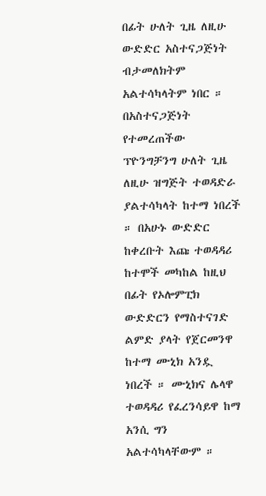በፊት ሁለት ጊዜ ለዚሁ ውድድር አስተናጋጅነት ብታመለክትም አልተሳካላትም ነበር ። በአስተናጋጅነት የተመረጠችው ፕዮንግቻንግ ሁለት ጊዜ ለዚሁ ዝግጅት ተወዳድራ ያልተሳካላት ከተማ ነበረች ። በአሁኑ ውድድር ከቀረቡት እጩ ተወዳዳሪ ከተሞች መካከል ከዚህ በፊት የኦሎምፒክ ውድድርን የማስተናገድ ልምድ ያላት የጀርመንዋ ከተማ ሙኒክ አንዷ ነበረች ። ሙኒክና ሌላዋ ተወዳዳሪ የፈረንሳይዋ ከማ አንሲ ግን አልተሳካላቸውም ።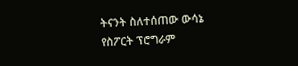ትናንት ስለተሰጠው ውሳኔ የስፖርት ፕሮግራም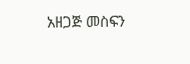አዘጋጅ መስፍን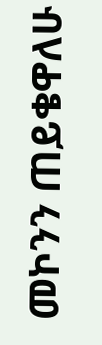መኮንን ጠይቄዋለሁ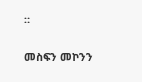።

መስፍን መኮንን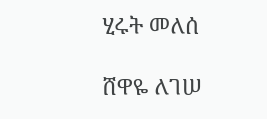ሂሩት መለሰ

ሸዋዬ ለገሠ